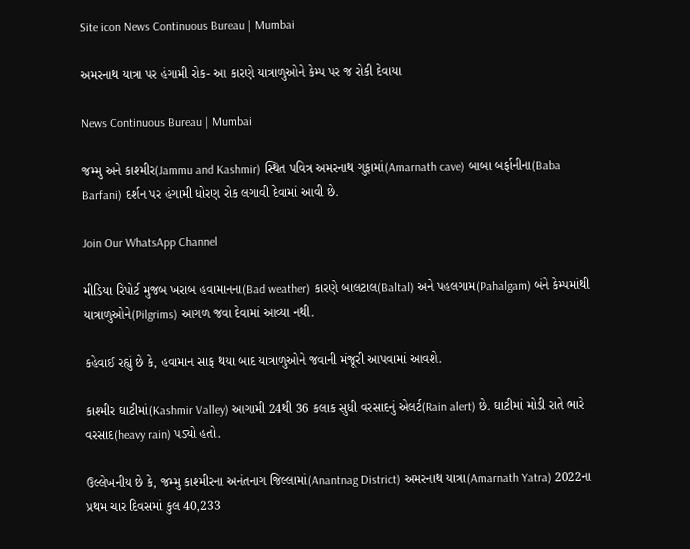Site icon News Continuous Bureau | Mumbai

અમરનાથ યાત્રા પર હંગામી રોક- આ કારણે યાત્રાળુઓને કેમ્પ પર જ રોકી દેવાયા

News Continuous Bureau | Mumbai

જમ્મુ અને કાશ્મીર(Jammu and Kashmir) સ્થિત પવિત્ર અમરનાથ ગુફામાં(Amarnath cave) બાબા બર્ફાનીના(Baba Barfani) દર્શન પર હંગામી ધોરણ રોક લગાવી દેવામાં આવી છે.

Join Our WhatsApp Channel

મીડિયા રિપોર્ટ મુજબ ખરાબ હવામાનના(Bad weather) કારણે બાલટાલ(Baltal) અને પહલગામ(Pahalgam) બંને કેમ્પમાંથી યાત્રાળુઓને(Pilgrims) આગળ જવા દેવામાં આવ્યા નથી.

કહેવાઈ રહ્યું છે કે, હવામાન સાફ થયા બાદ યાત્રાળુઓને જવાની મંજૂરી આપવામાં આવશે.

કાશ્મીર ઘાટીમાં(Kashmir Valley) આગામી 24થી 36 કલાક સુધી વરસાદનું એલર્ટ(Rain alert) છે. ઘાટીમાં મોડી રાતે ભારે વરસાદ(heavy rain) પડ્યો હતો.

ઉલ્લેખનીય છે કે, જમ્મુ કાશ્મીરના અનંતનાગ જિલ્લામાં(Anantnag District) અમરનાથ યાત્રા(Amarnath Yatra) 2022ના પ્રથમ ચાર દિવસમાં કુલ 40,233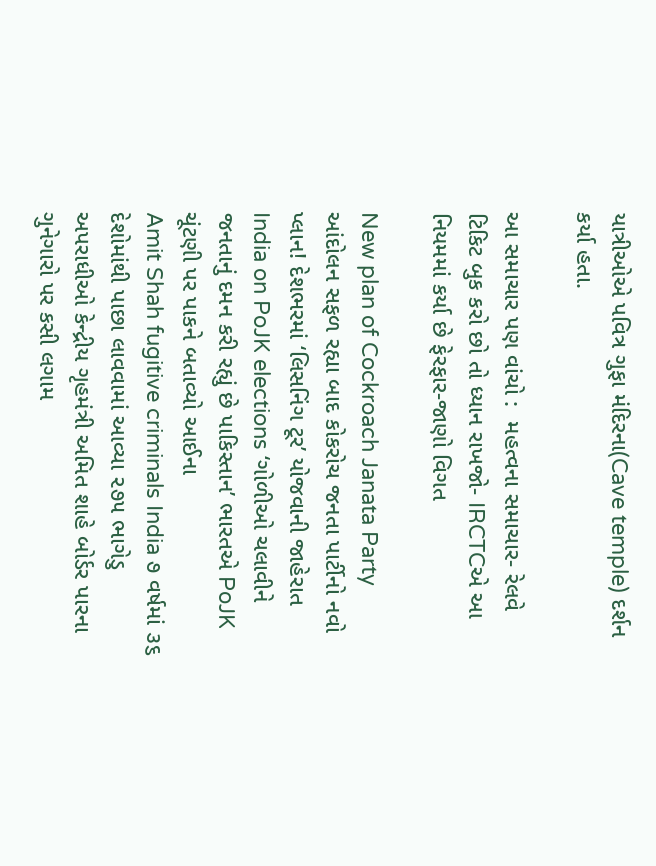યાત્રીઓએ પવિત્ર ગુફા મંદિરના(Cave temple) દર્શન કર્યા હતા.

આ સમાચાર પણ વાંચો :  મહત્વના સમાચાર- રેલવે ટિકિટ બુક કરો છો તો ધ્યાન રાખજો- IRCTCએ આ નિયમમાં કર્યા છે ફેરફાર-જાણો વિગત

New plan of Cockroach Janata Party આંદોલન સફળ રહ્યા બાદ કોકરોચ જનતા પાર્ટીનો નવો પ્લાન! દેશભરમાં ‘લિસનિંગ ટૂર’ યોજવાની જાહેરાત
India on PoJK elections ‘ગોળીઓ ચલાવીને જનતાનું દમન કરી રહ્યું છે પાકિસ્તાન’ ભારતએ PoJK ચૂંટણી પર પાકને બતાવ્યો આઈના
Amit Shah fugitive criminals India ૭ વર્ષમાં ૩૬ દેશોમાંથી પાછા લાવવામાં આવ્યા ૨૭૫ ભાગેડુ અપરાધીઓ કેન્દ્રીય ગૃહમંત્રી અમિત શાહે બોર્ડર પારના ગુનેગારો પર કસી લગામ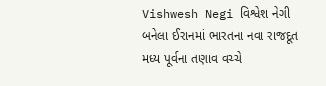Vishwesh Negi વિશ્વેશ નેગી બનેલા ઈરાનમાં ભારતના નવા રાજદૂત મધ્ય પૂર્વના તણાવ વચ્ચે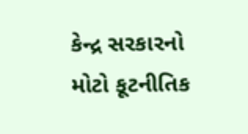કેન્દ્ર સરકારનો મોટો કૂટનીતિક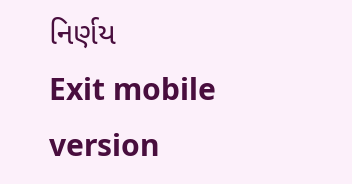નિર્ણય
Exit mobile version